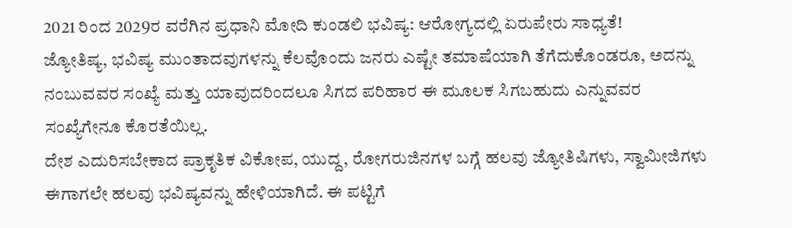2021 ರಿಂದ 2029ರ ವರೆಗಿನ ಪ್ರಧಾನಿ ಮೋದಿ ಕುಂಡಲಿ ಭವಿಷ್ಯ: ಆರೋಗ್ಯದಲ್ಲಿ ಏರುಪೇರು ಸಾಧ್ಯತೆ!
ಜ್ಯೋತಿಷ್ಯ, ಭವಿಷ್ಯ ಮುಂತಾದವುಗಳನ್ನು ಕೆಲವೊಂದು ಜನರು ಎಷ್ಟೇ ತಮಾಷೆಯಾಗಿ ತೆಗೆದುಕೊಂಡರೂ, ಅದನ್ನು ನಂಬುವವರ ಸಂಖ್ಯೆ ಮತ್ತು ಯಾವುದರಿಂದಲೂ ಸಿಗದ ಪರಿಹಾರ ಈ ಮೂಲಕ ಸಿಗಬಹುದು ಎನ್ನುವವರ ಸಂಖ್ಯೆಗೇನೂ ಕೊರತೆಯಿಲ್ಲ.
ದೇಶ ಎದುರಿಸಬೇಕಾದ ಪ್ರಾಕೃತಿಕ ವಿಕೋಪ, ಯುದ್ದ, ರೋಗರುಜಿನಗಳ ಬಗ್ಗೆ ಹಲವು ಜ್ಯೋತಿಷಿಗಳು, ಸ್ವಾಮೀಜಿಗಳು ಈಗಾಗಲೇ ಹಲವು ಭವಿಷ್ಯವನ್ನು ಹೇಳಿಯಾಗಿದೆ. ಈ ಪಟ್ಟಿಗೆ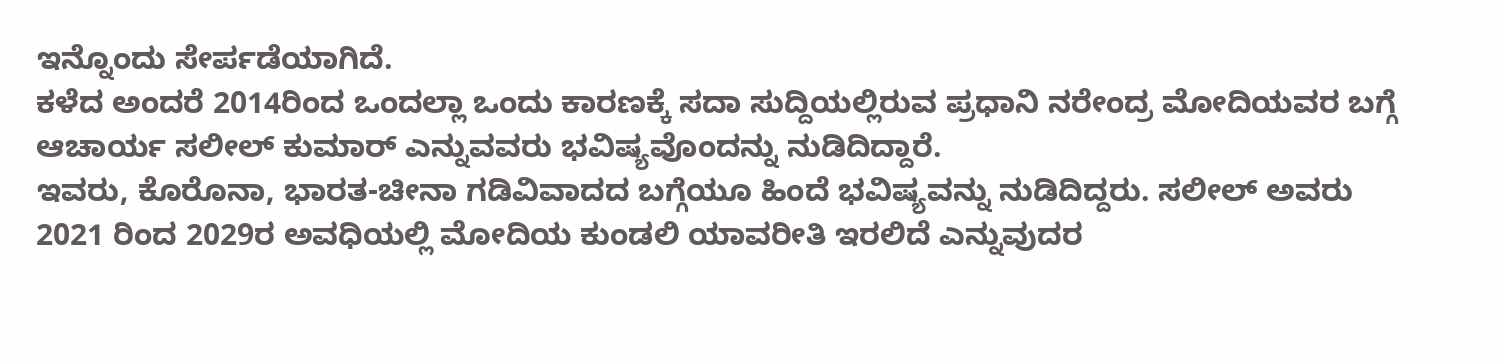ಇನ್ನೊಂದು ಸೇರ್ಪಡೆಯಾಗಿದೆ.
ಕಳೆದ ಅಂದರೆ 2014ರಿಂದ ಒಂದಲ್ಲಾ ಒಂದು ಕಾರಣಕ್ಕೆ ಸದಾ ಸುದ್ದಿಯಲ್ಲಿರುವ ಪ್ರಧಾನಿ ನರೇಂದ್ರ ಮೋದಿಯವರ ಬಗ್ಗೆ ಆಚಾರ್ಯ ಸಲೀಲ್ ಕುಮಾರ್ ಎನ್ನುವವರು ಭವಿಷ್ಯವೊಂದನ್ನು ನುಡಿದಿದ್ದಾರೆ.
ಇವರು, ಕೊರೊನಾ, ಭಾರತ-ಚೀನಾ ಗಡಿವಿವಾದದ ಬಗ್ಗೆಯೂ ಹಿಂದೆ ಭವಿಷ್ಯವನ್ನು ನುಡಿದಿದ್ದರು. ಸಲೀಲ್ ಅವರು 2021 ರಿಂದ 2029ರ ಅವಧಿಯಲ್ಲಿ ಮೋದಿಯ ಕುಂಡಲಿ ಯಾವರೀತಿ ಇರಲಿದೆ ಎನ್ನುವುದರ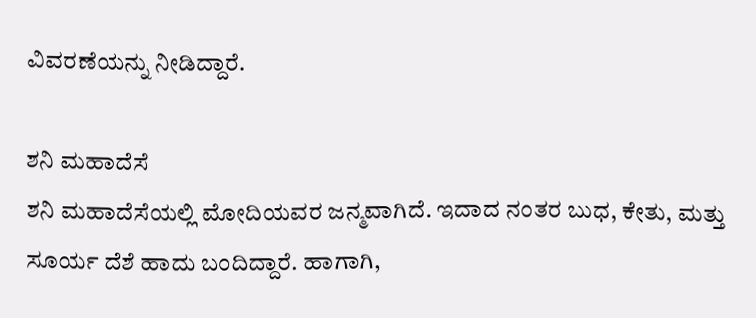ವಿವರಣೆಯನ್ನು ನೀಡಿದ್ದಾರೆ.

ಶನಿ ಮಹಾದೆಸೆ
ಶನಿ ಮಹಾದೆಸೆಯಲ್ಲಿ ಮೋದಿಯವರ ಜನ್ಮವಾಗಿದೆ. ಇದಾದ ನಂತರ ಬುಧ, ಕೇತು, ಮತ್ತು ಸೂರ್ಯ ದೆಶೆ ಹಾದು ಬಂದಿದ್ದಾರೆ. ಹಾಗಾಗಿ,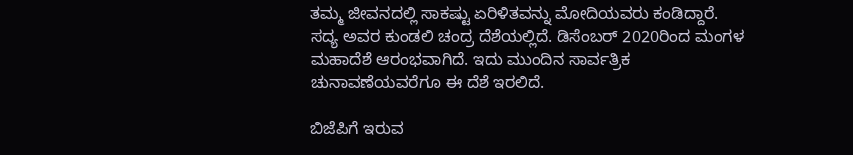ತಮ್ಮ ಜೀವನದಲ್ಲಿ ಸಾಕಷ್ಟು ಏರಿಳಿತವನ್ನು ಮೋದಿಯವರು ಕಂಡಿದ್ದಾರೆ. ಸದ್ಯ ಅವರ ಕುಂಡಲಿ ಚಂದ್ರ ದೆಶೆಯಲ್ಲಿದೆ. ಡಿಸೆಂಬರ್ 2020ರಿಂದ ಮಂಗಳ ಮಹಾದೆಶೆ ಆರಂಭವಾಗಿದೆ. ಇದು ಮುಂದಿನ ಸಾರ್ವತ್ರಿಕ ಚುನಾವಣೆಯವರೆಗೂ ಈ ದೆಶೆ ಇರಲಿದೆ.

ಬಿಜೆಪಿಗೆ ಇರುವ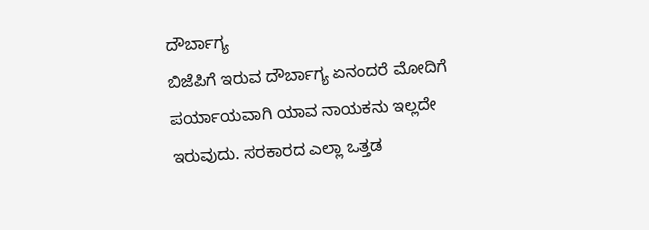ದೌರ್ಬಾಗ್ಯ
ಬಿಜೆಪಿಗೆ ಇರುವ ದೌರ್ಬಾಗ್ಯ ಏನಂದರೆ ಮೋದಿಗೆ ಪರ್ಯಾಯವಾಗಿ ಯಾವ ನಾಯಕನು ಇಲ್ಲದೇ ಇರುವುದು. ಸರಕಾರದ ಎಲ್ಲಾ ಒತ್ತಡ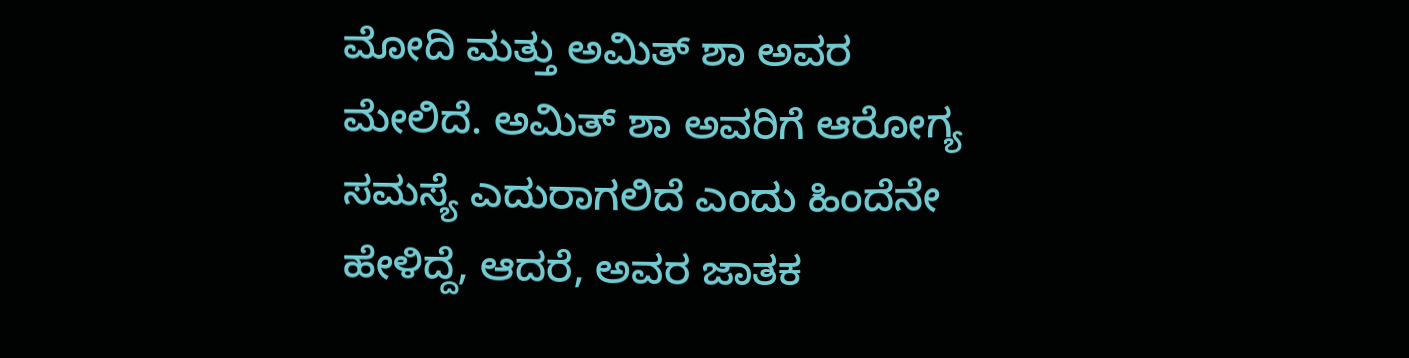ಮೋದಿ ಮತ್ತು ಅಮಿತ್ ಶಾ ಅವರ ಮೇಲಿದೆ. ಅಮಿತ್ ಶಾ ಅವರಿಗೆ ಆರೋಗ್ಯ ಸಮಸ್ಯೆ ಎದುರಾಗಲಿದೆ ಎಂದು ಹಿಂದೆನೇ ಹೇಳಿದ್ದೆ, ಆದರೆ, ಅವರ ಜಾತಕ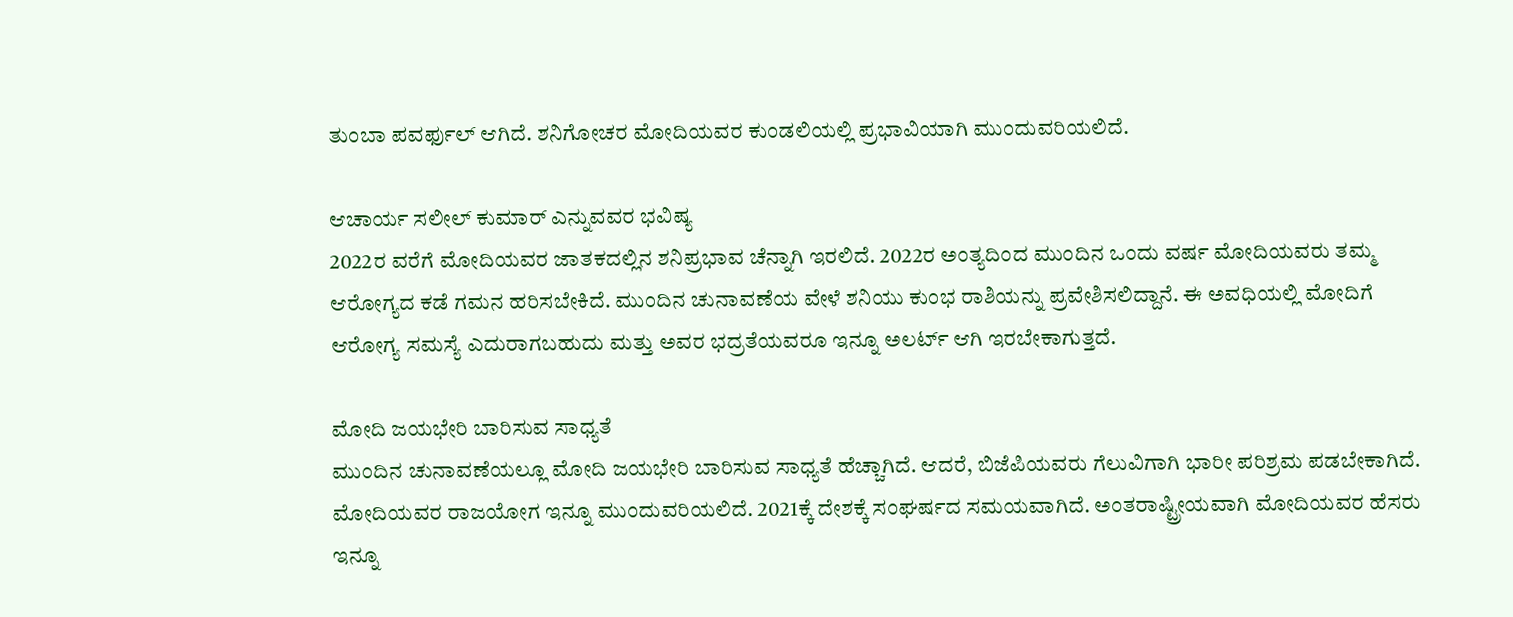ತುಂಬಾ ಪವರ್ಫುಲ್ ಆಗಿದೆ. ಶನಿಗೋಚರ ಮೋದಿಯವರ ಕುಂಡಲಿಯಲ್ಲಿ ಪ್ರಭಾವಿಯಾಗಿ ಮುಂದುವರಿಯಲಿದೆ.

ಆಚಾರ್ಯ ಸಲೀಲ್ ಕುಮಾರ್ ಎನ್ನುವವರ ಭವಿಷ್ಯ
2022ರ ವರೆಗೆ ಮೋದಿಯವರ ಜಾತಕದಲ್ಲಿನ ಶನಿಪ್ರಭಾವ ಚೆನ್ನಾಗಿ ಇರಲಿದೆ. 2022ರ ಅಂತ್ಯದಿಂದ ಮುಂದಿನ ಒಂದು ವರ್ಷ ಮೋದಿಯವರು ತಮ್ಮ ಆರೋಗ್ಯದ ಕಡೆ ಗಮನ ಹರಿಸಬೇಕಿದೆ. ಮುಂದಿನ ಚುನಾವಣೆಯ ವೇಳೆ ಶನಿಯು ಕುಂಭ ರಾಶಿಯನ್ನು ಪ್ರವೇಶಿಸಲಿದ್ದಾನೆ. ಈ ಅವಧಿಯಲ್ಲಿ ಮೋದಿಗೆ ಆರೋಗ್ಯ ಸಮಸ್ಯೆ ಎದುರಾಗಬಹುದು ಮತ್ತು ಅವರ ಭದ್ರತೆಯವರೂ ಇನ್ನೂ ಅಲರ್ಟ್ ಆಗಿ ಇರಬೇಕಾಗುತ್ತದೆ.

ಮೋದಿ ಜಯಭೇರಿ ಬಾರಿಸುವ ಸಾಧ್ಯತೆ
ಮುಂದಿನ ಚುನಾವಣೆಯಲ್ಲೂ ಮೋದಿ ಜಯಭೇರಿ ಬಾರಿಸುವ ಸಾಧ್ಯತೆ ಹೆಚ್ಚಾಗಿದೆ. ಆದರೆ, ಬಿಜೆಪಿಯವರು ಗೆಲುವಿಗಾಗಿ ಭಾರೀ ಪರಿಶ್ರಮ ಪಡಬೇಕಾಗಿದೆ. ಮೋದಿಯವರ ರಾಜಯೋಗ ಇನ್ನೂ ಮುಂದುವರಿಯಲಿದೆ. 2021ಕ್ಕೆ ದೇಶಕ್ಕೆ ಸಂಘರ್ಷದ ಸಮಯವಾಗಿದೆ. ಅಂತರಾಷ್ಟ್ರೀಯವಾಗಿ ಮೋದಿಯವರ ಹೆಸರು ಇನ್ನೂ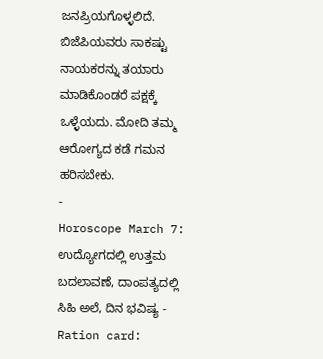ಜನಪ್ರಿಯಗೊಳ್ಳಲಿದೆ. ಬಿಜೆಪಿಯವರು ಸಾಕಷ್ಟು ನಾಯಕರನ್ನು ತಯಾರು ಮಾಡಿಕೊಂಡರೆ ಪಕ್ಷಕ್ಕೆ ಒಳ್ಳೆಯದು. ಮೋದಿ ತಮ್ಮ ಆರೋಗ್ಯದ ಕಡೆ ಗಮನ ಹರಿಸಬೇಕು.
-
Horoscope March 7: ಉದ್ಯೋಗದಲ್ಲಿ ಉತ್ತಮ ಬದಲಾವಣೆ, ದಾಂಪತ್ಯದಲ್ಲಿ ಸಿಹಿ ಅಲೆ, ದಿನ ಭವಿಷ್ಯ -
Ration card: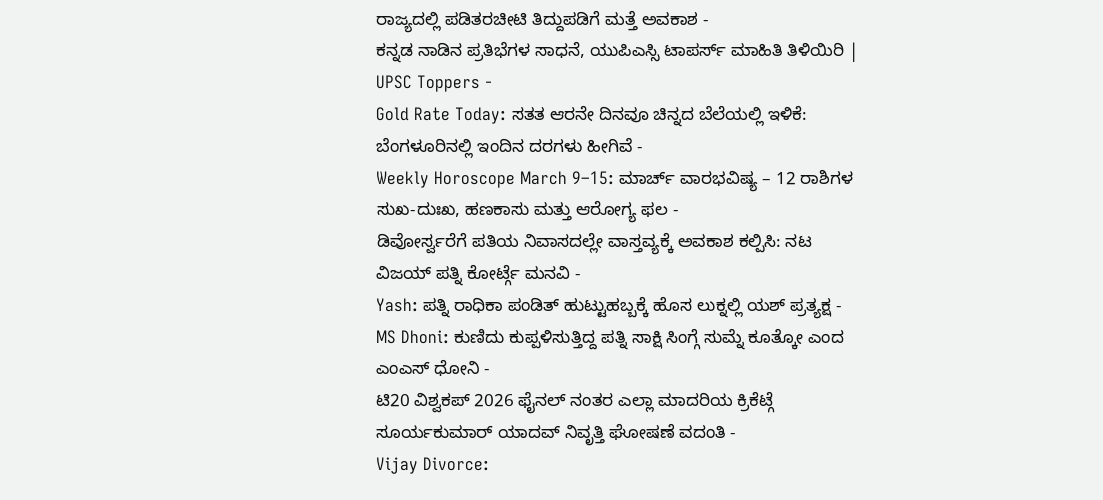ರಾಜ್ಯದಲ್ಲಿ ಪಡಿತರಚೀಟಿ ತಿದ್ದುಪಡಿಗೆ ಮತ್ತೆ ಅವಕಾಶ -
ಕನ್ನಡ ನಾಡಿನ ಪ್ರತಿಭೆಗಳ ಸಾಧನೆ, ಯುಪಿಎಸ್ಸಿ ಟಾಪರ್ಸ್ ಮಾಹಿತಿ ತಿಳಿಯಿರಿ | UPSC Toppers -
Gold Rate Today: ಸತತ ಆರನೇ ದಿನವೂ ಚಿನ್ನದ ಬೆಲೆಯಲ್ಲಿ ಇಳಿಕೆ: ಬೆಂಗಳೂರಿನಲ್ಲಿ ಇಂದಿನ ದರಗಳು ಹೀಗಿವೆ -
Weekly Horoscope March 9–15: ಮಾರ್ಚ್ ವಾರಭವಿಷ್ಯ – 12 ರಾಶಿಗಳ ಸುಖ-ದುಃಖ, ಹಣಕಾಸು ಮತ್ತು ಆರೋಗ್ಯ ಫಲ -
ಡಿವೋರ್ಸ್ವರೆಗೆ ಪತಿಯ ನಿವಾಸದಲ್ಲೇ ವಾಸ್ತವ್ಯಕ್ಕೆ ಅವಕಾಶ ಕಲ್ಪಿಸಿ: ನಟ ವಿಜಯ್ ಪತ್ನಿ ಕೋರ್ಟ್ಗೆ ಮನವಿ -
Yash: ಪತ್ನಿ ರಾಧಿಕಾ ಪಂಡಿತ್ ಹುಟ್ಟುಹಬ್ಬಕ್ಕೆ ಹೊಸ ಲುಕ್ನಲ್ಲಿ ಯಶ್ ಪ್ರತ್ಯಕ್ಷ -
MS Dhoni: ಕುಣಿದು ಕುಪ್ಪಳಿಸುತ್ತಿದ್ದ ಪತ್ನಿ ಸಾಕ್ಷಿ ಸಿಂಗ್ಗೆ ಸುಮ್ನೆ ಕೂತ್ಕೋ ಎಂದ ಎಂಎಸ್ ಧೋನಿ -
ಟಿ20 ವಿಶ್ವಕಪ್ 2026 ಫೈನಲ್ ನಂತರ ಎಲ್ಲಾ ಮಾದರಿಯ ಕ್ರಿಕೆಟ್ಗೆ ಸೂರ್ಯಕುಮಾರ್ ಯಾದವ್ ನಿವೃತ್ತಿ ಘೋಷಣೆ ವದಂತಿ -
Vijay Divorce: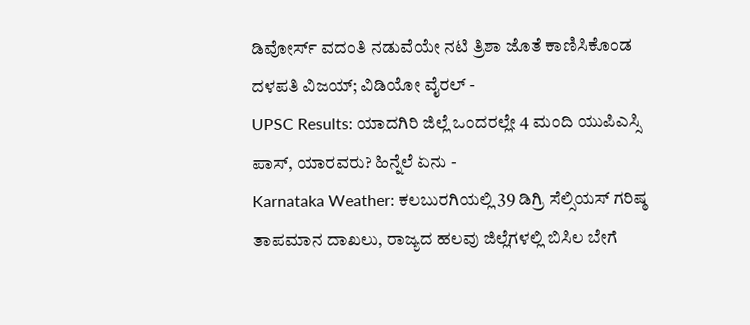ಡಿವೋರ್ಸ್ ವದಂತಿ ನಡುವೆಯೇ ನಟಿ ತ್ರಿಶಾ ಜೊತೆ ಕಾಣಿಸಿಕೊಂಡ ದಳಪತಿ ವಿಜಯ್; ವಿಡಿಯೋ ವೈರಲ್ -
UPSC Results: ಯಾದಗಿರಿ ಜಿಲ್ಲೆ ಒಂದರಲ್ಲೇ 4 ಮಂದಿ ಯುಪಿಎಸ್ಸಿ ಪಾಸ್, ಯಾರವರು? ಹಿನ್ನೆಲೆ ಏನು -
Karnataka Weather: ಕಲಬುರಗಿಯಲ್ಲಿ 39 ಡಿಗ್ರಿ ಸೆಲ್ಸಿಯಸ್ ಗರಿಷ್ಠ ತಾಪಮಾನ ದಾಖಲು, ರಾಜ್ಯದ ಹಲವು ಜಿಲ್ಲೆಗಳಲ್ಲಿ ಬಿಸಿಲ ಬೇಗೆ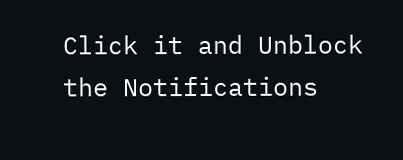Click it and Unblock the Notifications